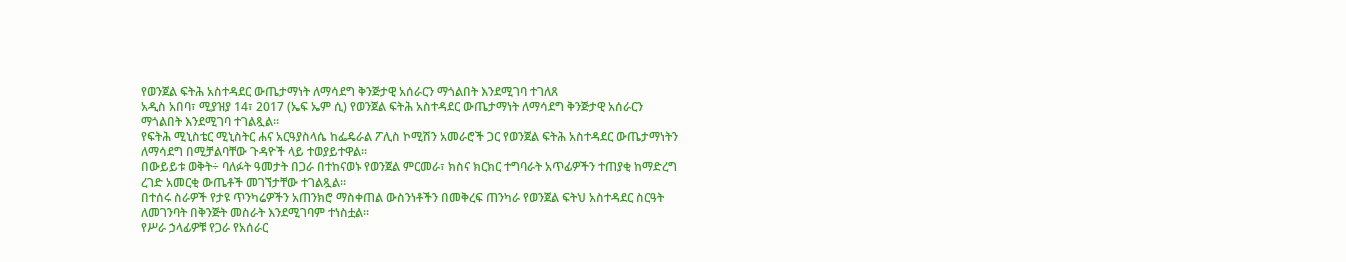የወንጀል ፍትሕ አስተዳደር ውጤታማነት ለማሳደግ ቅንጅታዊ አሰራርን ማጎልበት እንደሚገባ ተገለጸ
አዲስ አበባ፣ ሚያዝያ 14፣ 2017 (ኤፍ ኤም ሲ) የወንጀል ፍትሕ አስተዳደር ውጤታማነት ለማሳደግ ቅንጅታዊ አሰራርን ማጎልበት እንደሚገባ ተገልጿል።
የፍትሕ ሚኒስቴር ሚኒስትር ሐና አርዓያስላሴ ከፌዴራል ፖሊስ ኮሚሽን አመራሮች ጋር የወንጀል ፍትሕ አስተዳደር ውጤታማነትን ለማሳደግ በሚቻልባቸው ጉዳዮች ላይ ተወያይተዋል፡፡
በውይይቱ ወቅት÷ ባለፉት ዓመታት በጋራ በተከናወኑ የወንጀል ምርመራ፣ ክስና ክርክር ተግባራት አጥፊዎችን ተጠያቂ ከማድረግ ረገድ አመርቂ ውጤቶች መገኘታቸው ተገልጿል።
በተሰሩ ስራዎች የታዩ ጥንካሬዎችን አጠንክሮ ማስቀጠል ውስንነቶችን በመቅረፍ ጠንካራ የወንጀል ፍትህ አስተዳደር ስርዓት ለመገንባት በቅንጅት መስራት እንደሚገባም ተነስቷል፡፡
የሥራ ኃላፊዎቹ የጋራ የአሰራር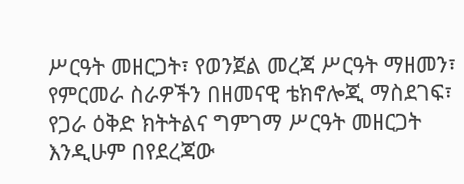ሥርዓት መዘርጋት፣ የወንጀል መረጃ ሥርዓት ማዘመን፣ የምርመራ ስራዎችን በዘመናዊ ቴክኖሎጂ ማስደገፍ፣ የጋራ ዕቅድ ክትትልና ግምገማ ሥርዓት መዘርጋት እንዲሁም በየደረጃው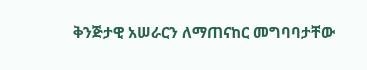ቅንጅታዊ አሠራርን ለማጠናከር መግባባታቸው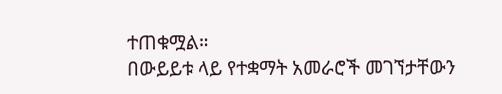ተጠቁሟል።
በውይይቱ ላይ የተቋማት አመራሮች መገኘታቸውን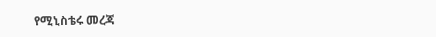የሚኒስቴሩ መረጃ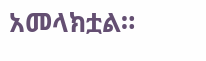አመላክቷል።